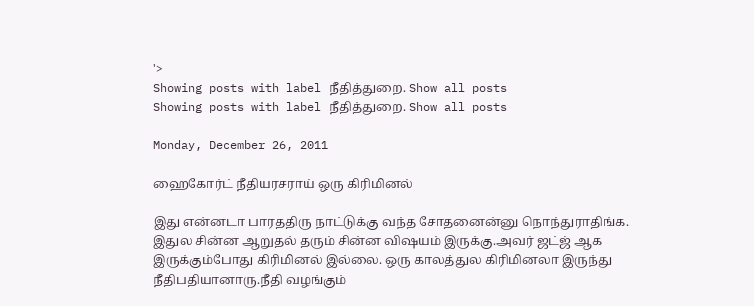'>
Showing posts with label நீதித்துறை. Show all posts
Showing posts with label நீதித்துறை. Show all posts

Monday, December 26, 2011

ஹைகோர்ட் நீதியரசராய் ஒரு கிரிமினல்

இது என்னடா பாரததிரு நாட்டுக்கு வந்த சோதனைன்னு நொந்துராதிங்க. இதுல சின்ன ஆறுதல் தரும் சின்ன விஷயம் இருக்கு.அவர் ஜட்ஜ் ஆக இருக்கும்போது கிரிமினல் இல்லை. ஒரு காலத்துல கிரிமினலா இருந்து நீதிபதியானாரு.நீதி வழங்கும்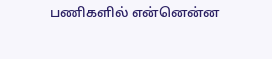பணிகளில் என்னென்ன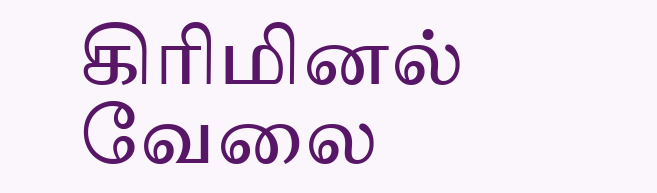கிரிமினல் வேலை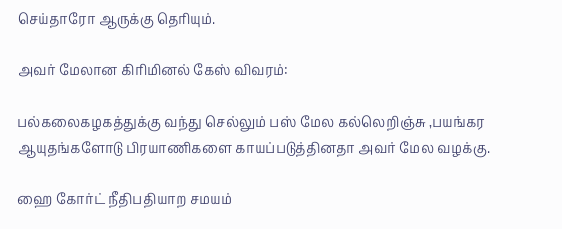செய்தாரோ ஆருக்கு தெரியும்.

அவர் மேலான கிரிமினல் கேஸ் விவரம்:

பல்கலைகழகத்துக்கு வந்து செல்லும் பஸ் மேல கல்லெறிஞ்சு ,பயங்கர ஆயுதங்களோடு பிரயாணிகளை காயப்படுத்தினதா அவர் மேல வழக்கு.

ஹை கோர்ட் நீதிபதியாற சமயம்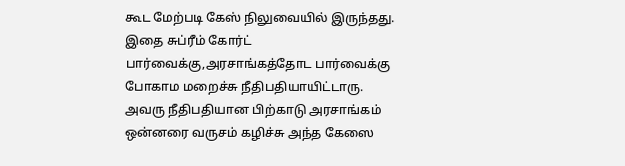கூட மேற்படி கேஸ் நிலுவையில் இருந்தது. இதை சுப்ரீம் கோர்ட் பார்வைக்கு,அரசாங்கத்தோட பார்வைக்கு போகாம மறைச்சு நீதிபதியாயிட்டாரு. அவரு நீதிபதியான பிற்காடு அரசாங்கம் ஒன்னரை வருசம் கழிச்சு அந்த கேஸை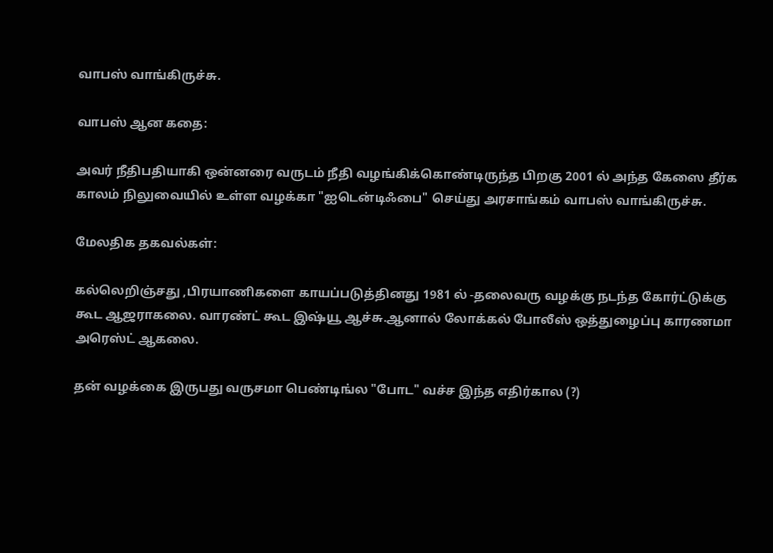வாபஸ் வாங்கிருச்சு.

வாபஸ் ஆன கதை:

அவர் நீதிபதியாகி ஒன்னரை வருடம் நீதி வழங்கிக்கொண்டிருந்த பிறகு 2001 ல் அந்த கேஸை தீர்க காலம் நிலுவையில் உள்ள வழக்கா "ஐடென்டிஃபை" செய்து அரசாங்கம் வாபஸ் வாங்கிருச்சு.

மேலதிக தகவல்கள்:

கல்லெறிஞ்சது ,பிரயாணிகளை காயப்படுத்தினது 1981 ல் -தலைவரு வழக்கு நடந்த கோர்ட்டுக்கு கூட ஆஜராகலை. வாரண்ட் கூட இஷ்யூ ஆச்சு.ஆனால் லோக்கல் போலீஸ் ஒத்துழைப்பு காரணமா அரெஸ்ட் ஆகலை.

தன் வழக்கை இருபது வருசமா பெண்டிங்ல "போட" வச்ச இந்த எதிர்கால (?)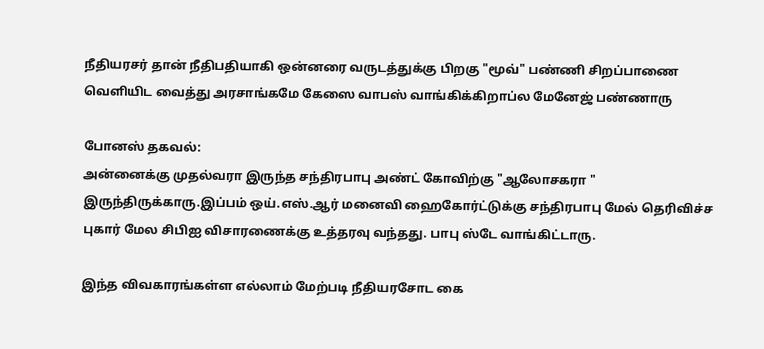நீதியரசர் தான் நீதிபதியாகி ஒன்னரை வருடத்துக்கு பிறகு "மூவ்" பண்ணி சிறப்பாணை வெளியிட வைத்து அரசாங்கமே கேஸை வாபஸ் வாங்கிக்கிறாப்ல மேனேஜ் பண்ணாரு

போனஸ் தகவல்:
அன்னைக்கு முதல்வரா இருந்த சந்திரபாபு அண்ட் கோவிற்கு "ஆலோசகரா " இருந்திருக்காரு.இப்பம் ஒய்.எஸ்.ஆர் மனைவி ஹைகோர்ட்டுக்கு சந்திரபாபு மேல் தெரிவிச்ச புகார் மேல சிபிஐ விசாரணைக்கு உத்தரவு வந்தது. பாபு ஸ்டே வாங்கிட்டாரு.

இந்த விவகாரங்கள்ள எல்லாம் மேற்படி நீதியரசோட கை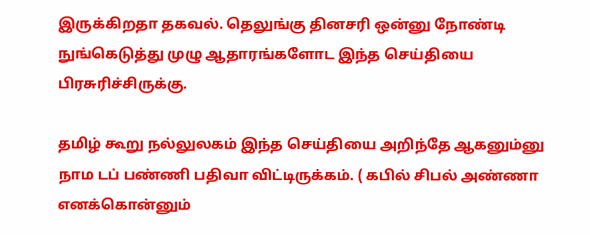இருக்கிறதா தகவல். தெலுங்கு தினசரி ஒன்னு நோண்டி நுங்கெடுத்து முழு ஆதாரங்களோட இந்த செய்தியை பிரசுரிச்சிருக்கு.

தமிழ் கூறு நல்லுலகம் இந்த செய்தியை அறிந்தே ஆகனும்னு நாம டப் பண்ணி பதிவா விட்டிருக்கம். ( கபில் சிபல் அண்ணா எனக்கொன்னும்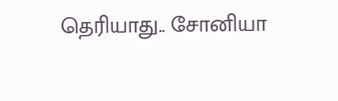தெரியாது.. சோனியா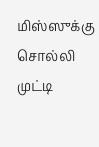மிஸ்ஸுக்கு சொல்லி முட்டி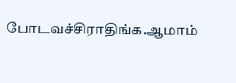போடவச்சிராதிங்க.ஆமாம்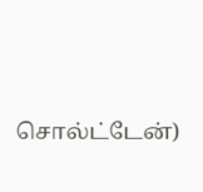சொல்ட்டேன்)